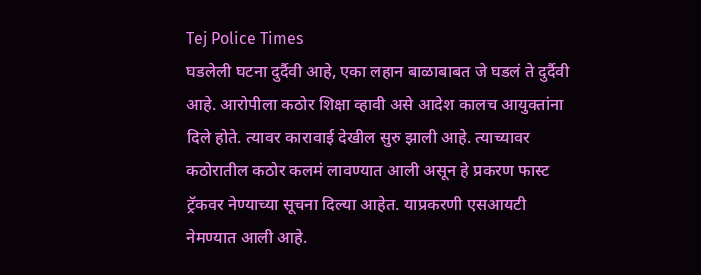Tej Police Times
घडलेली घटना दुर्दैवी आहे, एका लहान बाळाबाबत जे घडलं ते दुर्दैवी आहे. आरोपीला कठोर शिक्षा व्हावी असे आदेश कालच आयुक्तांना दिले होते. त्यावर कारावाई देखील सुरु झाली आहे. त्याच्यावर कठोरातील कठोर कलमं लावण्यात आली असून हे प्रकरण फास्ट ट्रॅकवर नेण्याच्या सूचना दिल्या आहेत. याप्रकरणी एसआयटी नेमण्यात आली आहे.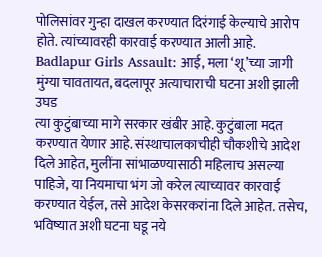पोलिसांवर गुन्हा दाखल करण्यात दिरंगाई केल्याचे आरोप होते. त्यांच्यावरही कारवाई करण्यात आली आहे.
Badlapur Girls Assault: आई, मला ‘शू’च्या जागी मुंग्या चावतायत, बदलापूर अत्याचाराची घटना अशी झाली उघड
त्या कुटुंबाच्या मागे सरकार खंबीर आहे. कुटुंबाला मदत करण्यात येणार आहे. संस्थाचालकाचीही चौकशीचे आदेश दिले आहेत, मुलींना सांभाळण्यासाठी महिलाच असल्या पाहिजे, या नियमाचा भंग जो करेल त्याच्यावर कारवाई करण्यात येईल, तसे आदेश केसरकरांना दिले आहेत. तसेच, भविष्यात अशी घटना घडू नये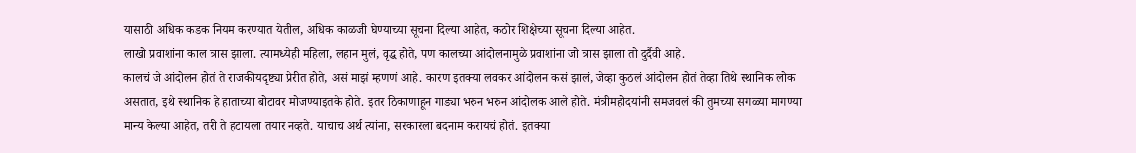यासाठी अधिक कडक नियम करण्यात येतील, अधिक काळजी घेण्याच्या सूचना दिल्या आहेत, कठोर शिक्षेच्या सूचना दिल्या आहेत.
लाखो प्रवाशांना काल त्रास झाला. त्यामध्येही महिला, लहान मुलं, वृद्ध होते, पण कालच्या आंदोलनामुळे प्रवाशांना जो त्रास झाला तो दुर्दैवी आहे.
कालचं जे आंदोलन होतं ते राजकीयदृष्ट्या प्रेरीत होते, असं माझं म्हणणं आहे. कारण इतक्या लवकर आंदोलन कसं झालं, जेव्हा कुठलं आंदोलन होतं तेव्हा तिथे स्थानिक लोक असतात, इथे स्थानिक हे हाताच्या बोटावर मोजण्याइतके होते. इतर ठिकाणाहून गाड्या भरुन भरुन आंदोलक आले होते. मंत्रीमहोदयांनी समजवलं की तुमच्या सगळ्या मागण्या मान्य केल्या आहेत, तरी ते हटायला तयार नव्हते. याचाच अर्थ त्यांना, सरकारला बदनाम करायचं होतं. इतक्या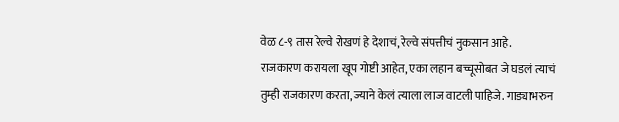वेळ ८-९ तास रेल्वे रोखणं हे देशाचं, रेल्वे संपत्तीचं नुकसान आहे.
राजकारण करायला खूप गोष्टी आहेत, एका लहान बच्चूसोबत जे घडलं त्याचं तुम्ही राजकारण करता, ज्याने केलं त्याला लाज वाटली पाहिजे. गाड्याभरुन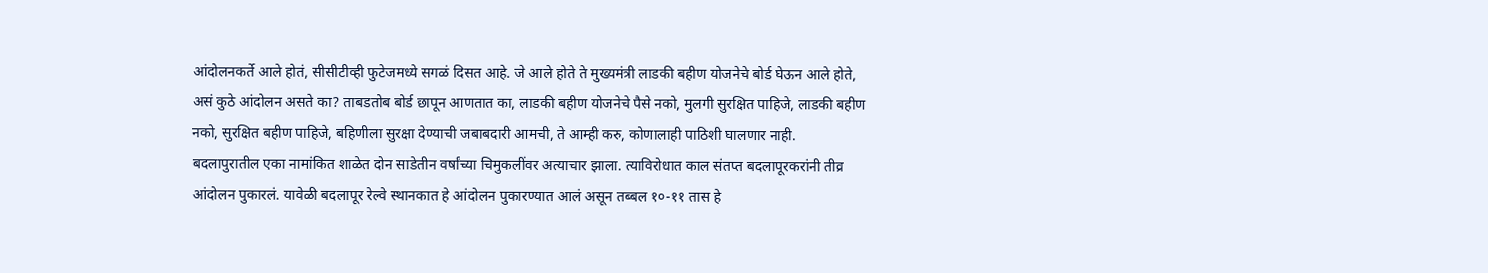आंदोलनकर्ते आले होतं, सीसीटीव्ही फुटेजमध्ये सगळं दिसत आहे. जे आले होते ते मुख्यमंत्री लाडकी बहीण योजनेचे बोर्ड घेऊन आले होते, असं कुठे आंदोलन असते का? ताबडतोब बोर्ड छापून आणतात का, लाडकी बहीण योजनेचे पैसे नको, मुलगी सुरक्षित पाहिजे, लाडकी बहीण नको, सुरक्षित बहीण पाहिजे, बहिणीला सुरक्षा देण्याची जबाबदारी आमची, ते आम्ही करु, कोणालाही पाठिशी घालणार नाही.
बदलापुरातील एका नामांकित शाळेत दोन साडेतीन वर्षांच्या चिमुकलींवर अत्याचार झाला. त्याविरोधात काल संतप्त बदलापूरकरांनी तीव्र आंदोलन पुकारलं. यावेळी बदलापूर रेल्वे स्थानकात हे आंदोलन पुकारण्यात आलं असून तब्बल १०-११ तास हे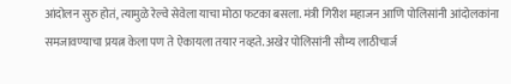आंदोलन सुरु होतं, त्यामुळे रेल्वे सेवेला याचा मोठा फटका बसला. मंत्री गिरीश महाजन आणि पोलिसांनी आंदोलकांना समजावण्याचा प्रयत्न केला पण ते ऐकायला तयार नव्हते. अखेर पोलिसांनी सौम्य लाठीचार्ज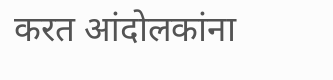करत आंदोलकांना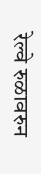रेल्वे रुळावरुन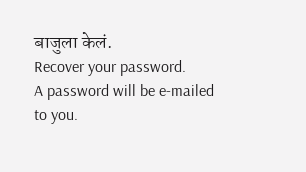बाजुला केलं.
Recover your password.
A password will be e-mailed to you.